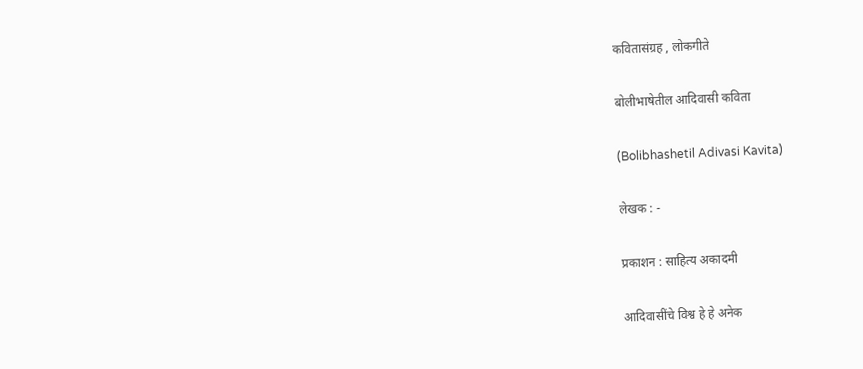कवितासंग्रह , लोकगीते

बोलीभाषेतील आदिवासी कविता

(Bolibhashetil Adivasi Kavita)

लेखक : -

प्रकाशन : साहित्य अकादमी

आदिवासींचे विश्व हे हे अनेक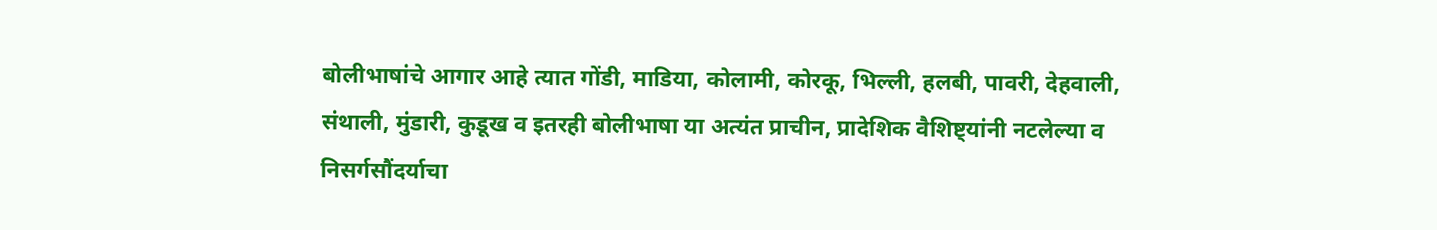बोलीभाषांचे आगार आहे त्यात गोंडी, माडिया, कोलामी, कोरकू, भिल्ली, हलबी, पावरी, देहवाली, संथाली, मुंडारी, कुडूख व इतरही बोलीभाषा या अत्यंत प्राचीन, प्रादेशिक वैशिष्ट्यांनी नटलेल्या व निसर्गसौंदर्याचा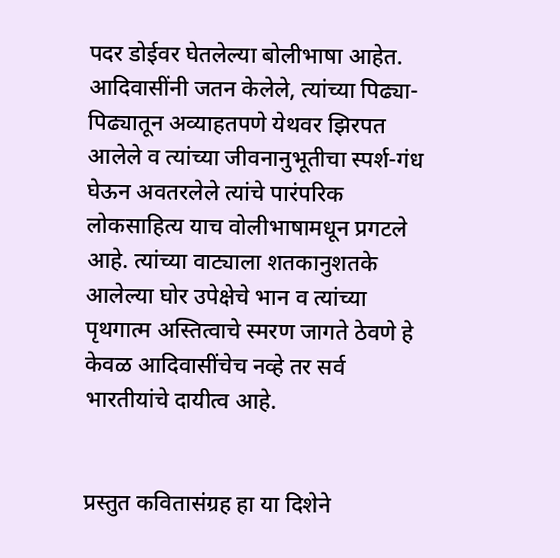पदर डोईवर घेतलेल्या बोलीभाषा आहेत. आदिवासींनी जतन केलेले, त्यांच्या पिढ्या-पिढ्यातून अव्याहतपणे येथवर झिरपत आलेले व त्यांच्या जीवनानुभूतीचा स्पर्श-गंध घेऊन अवतरलेले त्यांचे पारंपरिक लोकसाहित्य याच वोलीभाषामधून प्रगटले आहे. त्यांच्या वाट्याला शतकानुशतके आलेल्या घोर उपेक्षेचे भान व त्यांच्या पृथगात्म अस्तित्वाचे स्मरण जागते ठेवणे हे केवळ आदिवासींचेच नव्हे तर सर्व भारतीयांचे दायीत्व आहे.


प्रस्तुत कवितासंग्रह हा या दिशेने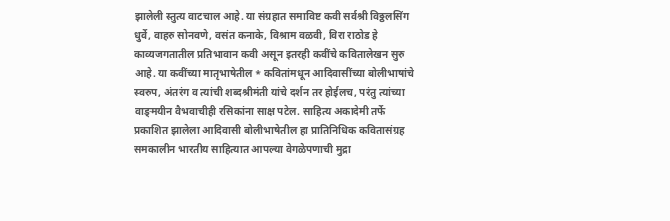झालेली स्तुत्य वाटचाल आहे. या संग्रहात समाविष्ट कवी सर्वश्री विठ्ठलसिंग धुर्वे, वाहरु सोनवणे, वसंत कनाके, विश्राम वळवी, विरा राठोड हे काव्यजगतातील प्रतिभावान कवी असून इतरही कवींचे कवितालेखन सुरु आहे. या कवींच्या मातृभाषेतील * कवितांमधून आदिवासींच्या बोलीभाषांचे स्वरुप, अंतरंग व त्यांची शब्दश्रीमंती यांचे दर्शन तर होईलच, परंतु त्यांच्या वाङ्‌मयीन वैभवाचीही रसिकांना साक्ष पटेल. साहित्य अकादेमी तर्फे प्रकाशित झालेला आदिवासी बोलीभाषेतील हा प्रातिनिधिक कवितासंग्रह समकालीन भारतीय साहित्यात आपल्या वेगळेपणाची मुद्रा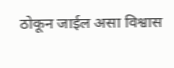ठोकून जाईल असा विश्वास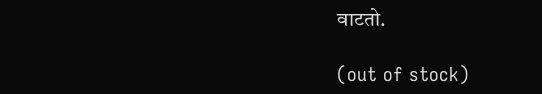वाटतो.

(out of stock)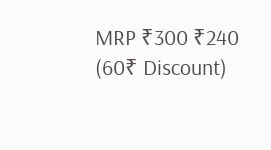MRP ₹300 ₹240 (60₹ Discount)